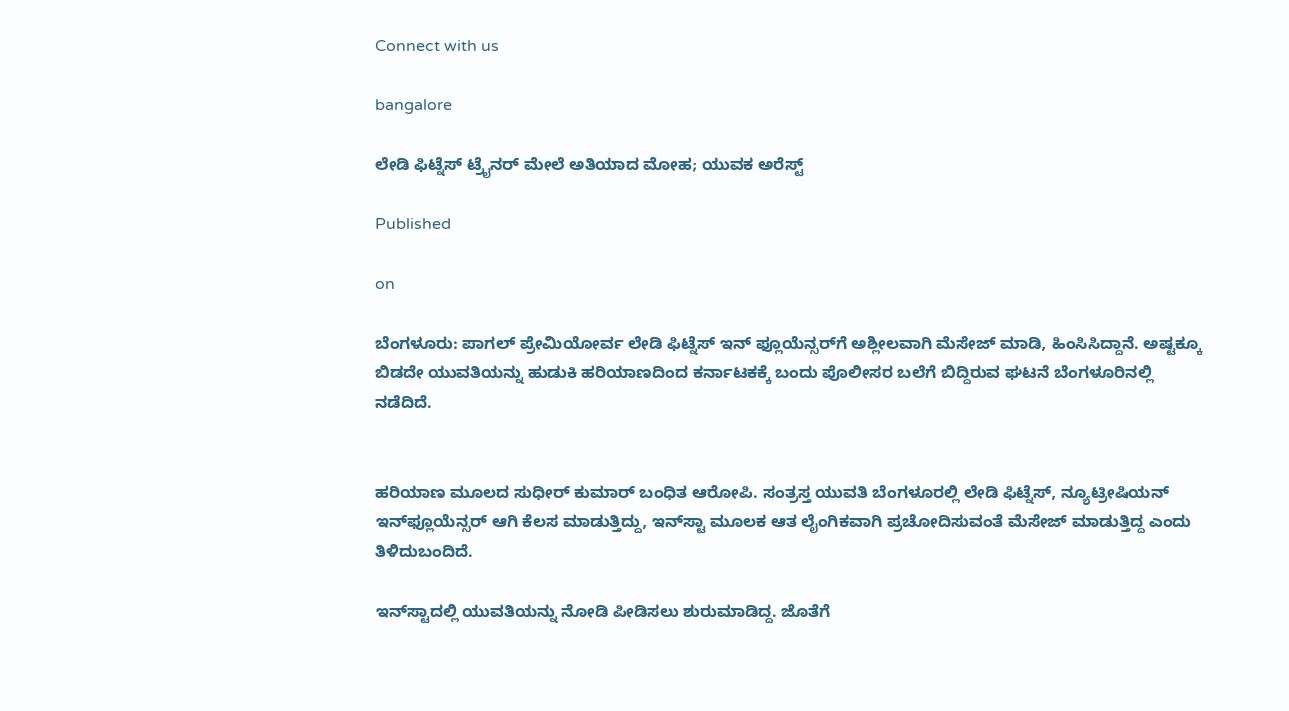Connect with us

bangalore

ಲೇಡಿ ಫಿಟ್ನೆಸ್ ಟ್ರೈನರ್ ಮೇಲೆ ಅತಿಯಾದ ಮೋಹ; ಯುವಕ ಅರೆಸ್ಟ್‌

Published

on

ಬೆಂಗಳೂರು: ಪಾಗಲ್ ಪ್ರೇಮಿಯೋರ್ವ ಲೇಡಿ ಫಿಟ್ನೆಸ್ ಇನ್‌ ಫ್ಲೂಯೆನ್ಸರ್‌ಗೆ ಅಶ್ಲೀಲವಾಗಿ ಮೆಸೇಜ್ ಮಾಡಿ, ಹಿಂಸಿಸಿದ್ದಾನೆ. ಅಷ್ಟಕ್ಕೂ ಬಿಡದೇ ಯುವತಿಯನ್ನು ಹುಡುಕಿ ಹರಿಯಾಣದಿಂದ ಕರ್ನಾಟಕಕ್ಕೆ ಬಂದು ಪೊಲೀಸರ ಬಲೆಗೆ ಬಿದ್ದಿರುವ ಘಟನೆ ಬೆಂಗಳೂರಿನಲ್ಲಿ ನಡೆದಿದೆ.


ಹರಿಯಾಣ ಮೂಲದ ಸುಧೀರ್ ಕುಮಾರ್ ಬಂಧಿತ ಆರೋಪಿ. ಸಂತ್ರಸ್ತ ಯುವತಿ ಬೆಂಗಳೂರಲ್ಲಿ ಲೇಡಿ ಫಿಟ್ನೆಸ್, ನ್ಯೂಟ್ರೀಷಿಯನ್ ಇನ್‌ಫ್ಲೂಯೆನ್ಸರ್ ಆಗಿ ಕೆಲಸ ಮಾಡುತ್ತಿದ್ದು, ಇನ್‌ಸ್ಟಾ ಮೂಲಕ ಆತ ಲೈಂಗಿಕವಾಗಿ ಪ್ರಚೋದಿಸುವಂತೆ ಮೆಸೇಜ್ ಮಾಡುತ್ತಿದ್ದ ಎಂದು ತಿಳಿದುಬಂದಿದೆ.

ಇನ್‌ಸ್ಟಾದಲ್ಲಿ ಯುವತಿಯನ್ನು ನೋಡಿ ಪೀಡಿಸಲು ಶುರುಮಾಡಿದ್ದ. ಜೊತೆಗೆ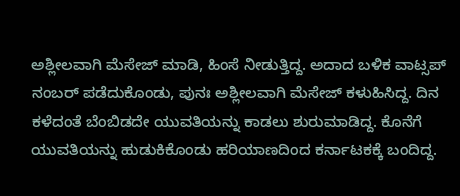ಅಶ್ಲೀಲವಾಗಿ ಮೆಸೇಜ್ ಮಾಡಿ, ಹಿಂಸೆ ನೀಡುತ್ತಿದ್ದ. ಅದಾದ ಬಳಿಕ ವಾಟ್ಸಪ್ ನಂಬರ್ ಪಡೆದುಕೊಂಡು, ಪುನಃ ಅಶ್ಲೀಲವಾಗಿ ಮೆಸೇಜ್ ಕಳುಹಿಸಿದ್ದ. ದಿನ ಕಳೆದಂತೆ ಬೆಂಬಿಡದೇ ಯುವತಿಯನ್ನು ಕಾಡಲು ಶುರುಮಾಡಿದ್ದ. ಕೊನೆಗೆ ಯುವತಿಯನ್ನು ಹುಡುಕಿಕೊಂಡು ಹರಿಯಾಣದಿಂದ ಕರ್ನಾಟಕಕ್ಕೆ ಬಂದಿದ್ದ.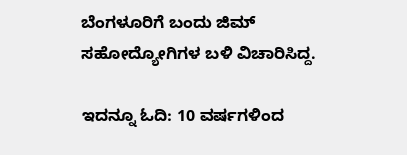ಬೆಂಗಳೂರಿಗೆ ಬಂದು ಜಿಮ್ ಸಹೋದ್ಯೋಗಿಗಳ ಬಳಿ ವಿಚಾರಿಸಿದ್ದ.

ಇದನ್ನೂ ಓದಿ: 10 ವರ್ಷಗಳಿಂದ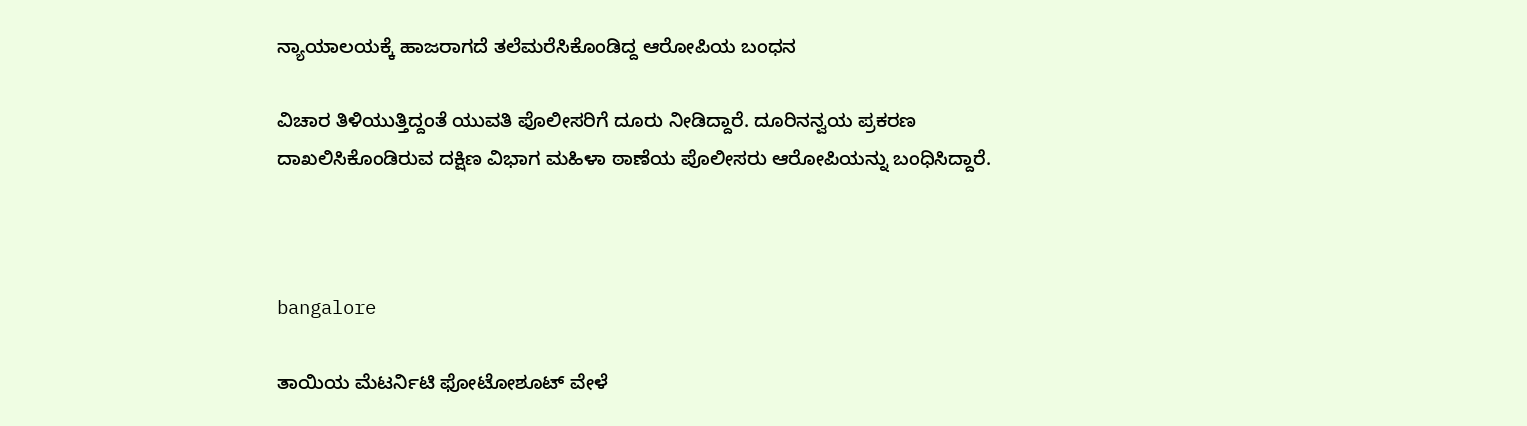ನ್ಯಾಯಾಲಯಕ್ಕೆ ಹಾಜರಾಗದೆ ತಲೆಮರೆಸಿಕೊಂಡಿದ್ದ ಆರೋಪಿಯ ಬಂಧನ

ವಿಚಾರ ತಿಳಿಯುತ್ತಿದ್ದಂತೆ ಯುವತಿ ಪೊಲೀಸರಿಗೆ ದೂರು ನೀಡಿದ್ದಾರೆ. ದೂರಿನನ್ವಯ ಪ್ರಕರಣ ದಾಖಲಿಸಿಕೊಂಡಿರುವ ದಕ್ಷಿಣ ವಿಭಾಗ ಮಹಿಳಾ ಠಾಣೆಯ ಪೊಲೀಸರು ಆರೋಪಿಯನ್ನು ಬಂಧಿಸಿದ್ದಾರೆ.



bangalore

ತಾಯಿಯ ಮೆಟರ್ನಿಟಿ ಫೋಟೋಶೂಟ್‌ ವೇಳೆ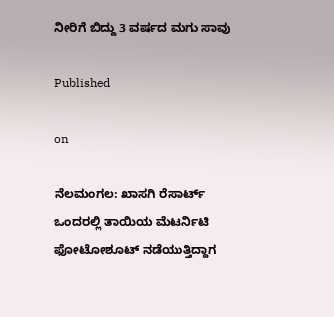ನೀರಿಗೆ ಬಿದ್ದು 3 ವರ್ಷದ ಮಗು ಸಾವು

Published

on

ನೆಲಮಂಗಲ: ಖಾಸಗಿ ರೆಸಾರ್ಟ್‌ ಒಂದರಲ್ಲಿ ತಾಯಿಯ ಮೆಟರ್ನಿಟಿ ಫೋಟೋಶೂಟ್ ನಡೆಯುತ್ತಿದ್ದಾಗ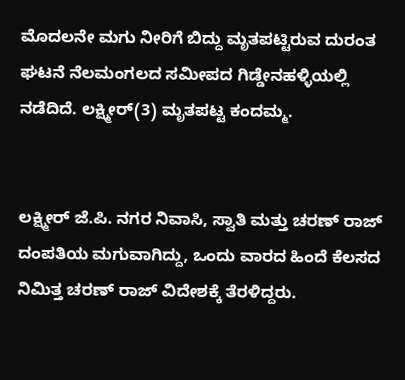ಮೊದಲನೇ ಮಗು ನೀರಿಗೆ ಬಿದ್ದು ಮೃತಪಟ್ಟಿರುವ ದುರಂತ ಘಟನೆ ನೆಲಮಂಗಲದ ಸಮೀಪದ ಗಿಡ್ಡೇನಹಳ್ಳಿಯಲ್ಲಿ ನಡೆದಿದೆ. ಲಕ್ಷ್ಮೀರ್‌(3) ಮೃತಪಟ್ಟ ಕಂದಮ್ಮ.


ಲಕ್ಷ್ಮೀರ್ ಜೆ.ಪಿ. ನಗರ ನಿವಾಸಿ, ಸ್ವಾತಿ ಮತ್ತು ಚರಣ್ ರಾಜ್ ದಂಪತಿಯ ಮಗುವಾಗಿದ್ದು, ಒಂದು ವಾರದ ಹಿಂದೆ ಕೆಲಸದ ನಿಮಿತ್ತ ಚರಣ್ ರಾಜ್ ವಿದೇಶಕ್ಕೆ ತೆರಳಿದ್ದರು.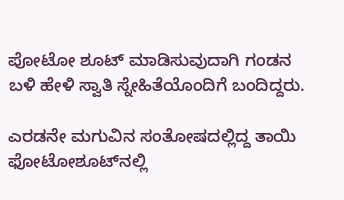ಪೋಟೋ ಶೂಟ್ ಮಾಡಿಸುವುದಾಗಿ ಗಂಡನ ಬಳಿ ಹೇಳಿ ಸ್ವಾತಿ ಸ್ನೇಹಿತೆಯೊಂದಿಗೆ ಬಂದಿದ್ದರು.

ಎರಡನೇ ಮಗುವಿನ ಸಂತೋಷದಲ್ಲಿದ್ದ ತಾಯಿ ಫೋಟೋಶೂಟ್‌ನಲ್ಲಿ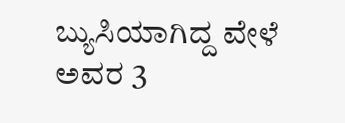ಬ್ಯುಸಿಯಾಗಿದ್ದ ವೇಳೆ ಅವರ 3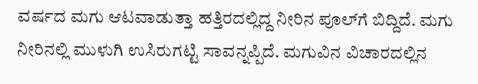ವರ್ಷದ ಮಗು ಆಟವಾಡುತ್ತಾ ಹತ್ತಿರದಲ್ಲಿದ್ದ ನೀರಿನ ಪೂಲ್‌ಗೆ ಬಿದ್ದಿದೆ. ಮಗು ನೀರಿನಲ್ಲಿ ಮುಳುಗಿ ಉಸಿರುಗಟ್ಟಿ ಸಾವನ್ನಪ್ಪಿದೆ. ಮಗುವಿನ ವಿಚಾರದಲ್ಲಿನ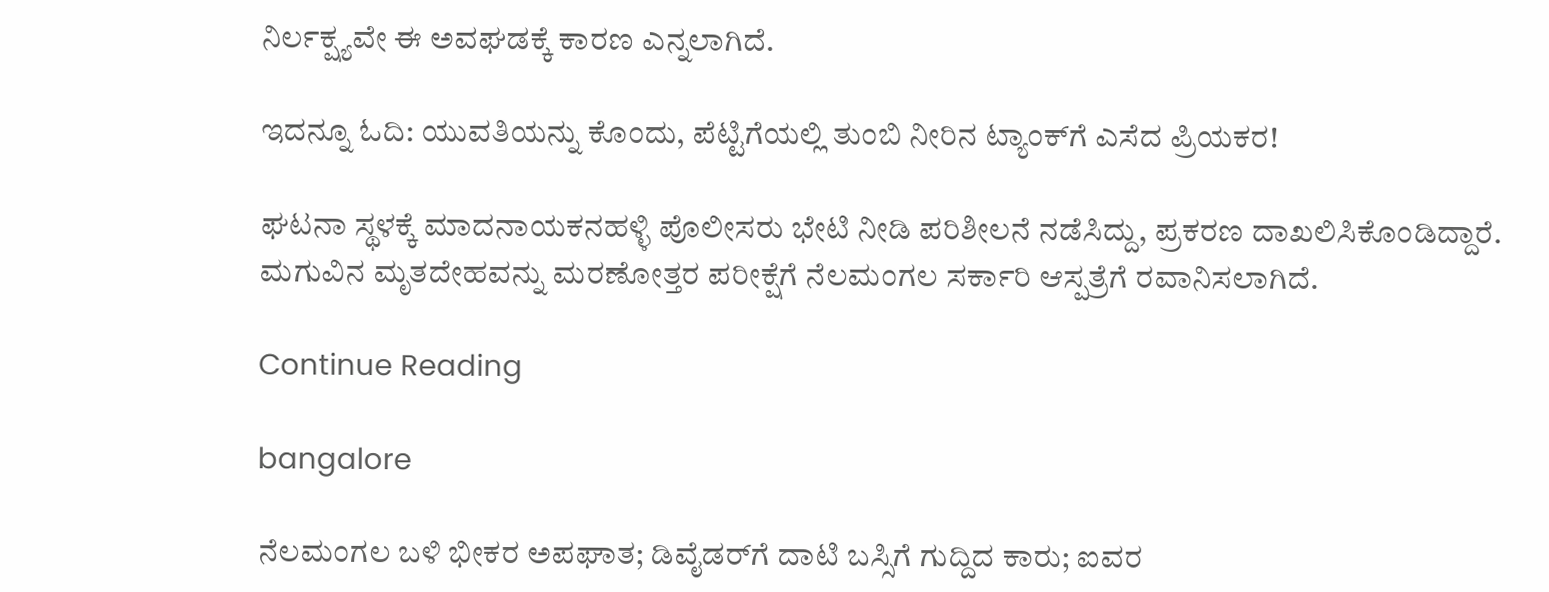ನಿರ್ಲಕ್ಷ್ಯವೇ ಈ ಅವಘಡಕ್ಕೆ ಕಾರಣ ಎನ್ನಲಾಗಿದೆ.

ಇದನ್ನೂ ಓದಿ: ಯುವತಿಯನ್ನು ಕೊಂದು, ಪೆಟ್ಟಿಗೆಯಲ್ಲಿ ತುಂಬಿ ನೀರಿನ ಟ್ಯಾಂಕ್‌ಗೆ ಎಸೆದ ಪ್ರಿಯಕರ!

ಘಟನಾ ಸ್ಥಳಕ್ಕೆ ಮಾದನಾಯಕನಹಳ್ಳಿ ಪೊಲೀಸರು ಭೇಟಿ ನೀಡಿ ಪರಿಶೀಲನೆ ನಡೆಸಿದ್ದು, ಪ್ರಕರಣ ದಾಖಲಿಸಿಕೊಂಡಿದ್ದಾರೆ. ಮಗುವಿನ ಮೃತದೇಹವನ್ನು ಮರಣೋತ್ತರ ಪರೀಕ್ಷೆಗೆ ನೆಲಮಂಗಲ ಸರ್ಕಾರಿ ಆಸ್ಪತ್ರೆಗೆ ರವಾನಿಸಲಾಗಿದೆ.

Continue Reading

bangalore

ನೆಲಮಂಗಲ ಬಳಿ ಭೀಕರ ಅಪಘಾತ; ಡಿವೈಡರ್‌ಗೆ ದಾಟಿ ಬಸ್ಸಿಗೆ ಗುದ್ದಿದ ಕಾರು; ಐವರ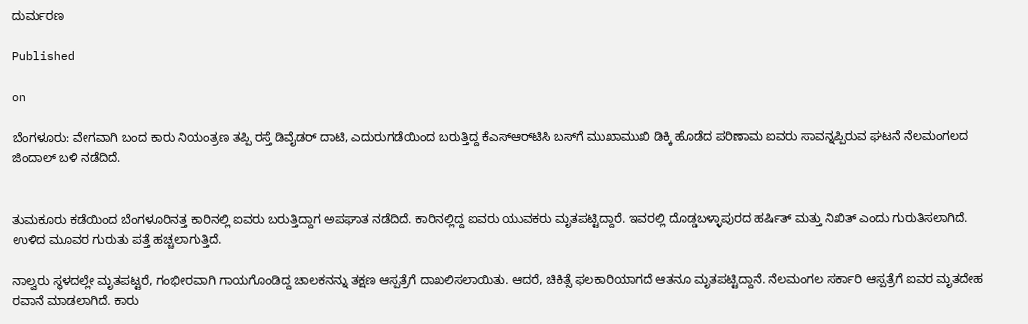ದುರ್ಮರಣ

Published

on

ಬೆಂಗಳೂರು: ವೇಗವಾಗಿ ಬಂದ ಕಾರು ನಿಯಂತ್ರಣ ತಪ್ಪಿ ರಸ್ತೆ ಡಿವೈಡರ್‌ ದಾಟಿ, ಎದುರುಗಡೆಯಿಂದ ಬರುತ್ತಿದ್ದ ಕೆಎಸ್‌ಆರ್‌ಟಿಸಿ ಬಸ್‌ಗೆ ಮುಖಾಮುಖಿ ಡಿಕ್ಕಿ ಹೊಡೆದ ಪರಿಣಾಮ ಐವರು ಸಾವನ್ನಪ್ಪಿರುವ ಘಟನೆ ನೆಲಮಂಗಲದ ಜಿಂದಾಲ್ ಬಳಿ ನಡೆದಿದೆ.


ತುಮಕೂರು ಕಡೆಯಿಂದ ಬೆಂಗಳೂರಿನತ್ತ ಕಾರಿನಲ್ಲಿ ಐವರು ಬರುತ್ತಿದ್ದಾಗ ಅಪಘಾತ ನಡೆದಿದೆ. ಕಾರಿನಲ್ಲಿದ್ದ ಐವರು ಯುವಕರು ಮೃತಪಟ್ಟಿದ್ದಾರೆ. ಇವರಲ್ಲಿ ದೊಡ್ಡಬಳ್ಳಾಪುರದ ಹರ್ಷಿತ್ ಮತ್ತು ನಿಖಿತ್ ಎಂದು ಗುರುತಿಸಲಾಗಿದೆ. ಉಳಿದ ಮೂವರ ಗುರುತು ಪತ್ತೆ ಹಚ್ಚಲಾಗುತ್ತಿದೆ.

ನಾಲ್ವರು ಸ್ಥಳದಲ್ಲೇ ಮೃತಪಟ್ಟರೆ, ಗಂಭೀರವಾಗಿ ಗಾಯಗೊಂಡಿದ್ದ ಚಾಲಕನನ್ನು ತಕ್ಷಣ ಆಸ್ಪತ್ರೆಗೆ ದಾಖಲಿಸಲಾಯಿತು. ಆದರೆ, ಚಿಕಿತ್ಸೆ ಫಲಕಾರಿಯಾಗದೆ ಆತನೂ ಮೃತಪಟ್ಟಿದ್ದಾನೆ. ನೆಲಮಂಗಲ ಸರ್ಕಾರಿ ಆಸ್ಪತ್ರೆಗೆ ಐವರ ಮೃತದೇಹ ರವಾನೆ ಮಾಡಲಾಗಿದೆ. ಕಾರು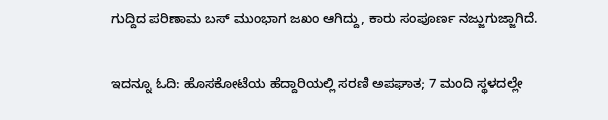ಗುದ್ದಿದ ಪರಿಣಾಮ ಬಸ್ ಮುಂಭಾಗ ಜಖಂ ಆಗಿದ್ದು, ಕಾರು ಸಂಪೂರ್ಣ ನಜ್ಜುಗುಜ್ಜಾಗಿದೆ.

ಇದನ್ನೂ ಓದಿ: ಹೊಸಕೋಟೆಯ ಹೆದ್ದಾರಿಯಲ್ಲಿ ಸರಣಿ ಅಪಘಾತ; 7 ಮಂದಿ ಸ್ಥಳದಲ್ಲೇ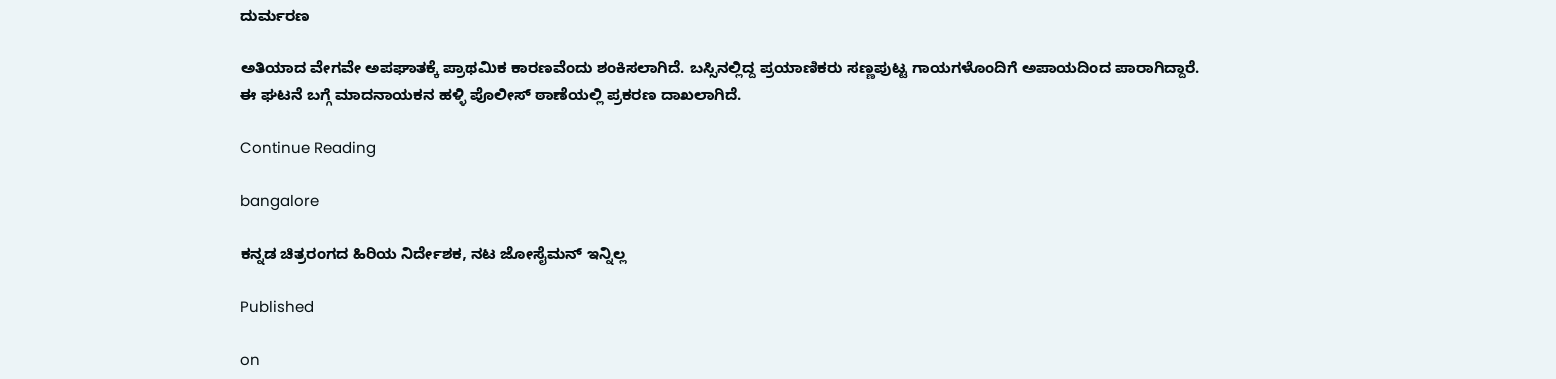ದುರ್ಮರಣ

ಅತಿಯಾದ ವೇಗವೇ ಅಪಘಾತಕ್ಕೆ ಪ್ರಾಥಮಿಕ ಕಾರಣವೆಂದು ಶಂಕಿಸಲಾಗಿದೆ. ಬಸ್ಸಿನಲ್ಲಿದ್ದ ಪ್ರಯಾಣಿಕರು ಸಣ್ಣಪುಟ್ಟ ಗಾಯಗಳೊಂದಿಗೆ ಅಪಾಯದಿಂದ ಪಾರಾಗಿದ್ದಾರೆ. ಈ ಘಟನೆ ಬಗ್ಗೆ ಮಾದನಾಯಕನ ಹಳ್ಳಿ ಪೊಲೀಸ್ ಠಾಣೆಯಲ್ಲಿ ಪ್ರಕರಣ ದಾಖಲಾಗಿದೆ.

Continue Reading

bangalore

ಕನ್ನಡ ಚಿತ್ರರಂಗದ ಹಿರಿಯ ನಿರ್ದೇಶಕ, ನಟ ಜೋಸೈಮನ್ ಇನ್ನಿಲ್ಲ

Published

on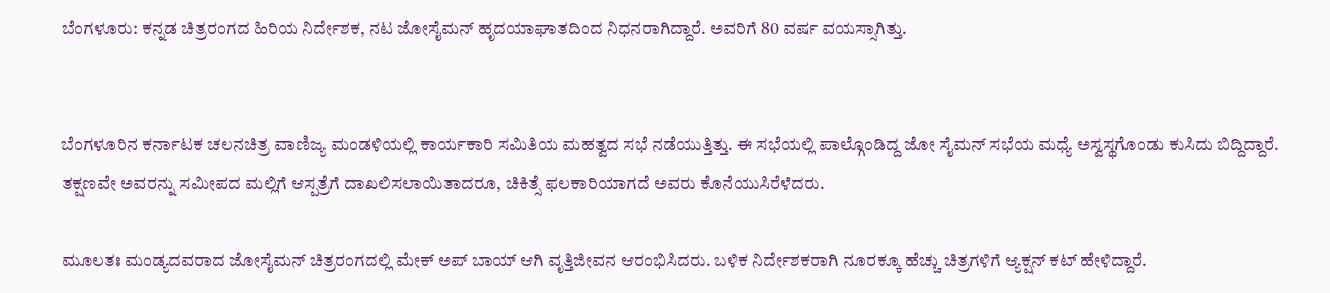ಬೆಂಗಳೂರು: ಕನ್ನಡ ಚಿತ್ರರಂಗದ ಹಿರಿಯ ನಿರ್ದೇಶಕ, ನಟ ಜೋಸೈಮನ್ ಹೃದಯಾಘಾತದಿಂದ ನಿಧನರಾಗಿದ್ದಾರೆ. ಅವರಿಗೆ 80 ವರ್ಷ ವಯಸ್ಸಾಗಿತ್ತು.


ಬೆಂಗಳೂರಿನ ಕರ್ನಾಟಕ ಚಲನಚಿತ್ರ ವಾಣಿಜ್ಯ ಮಂಡಳಿಯಲ್ಲಿ ಕಾರ್ಯಕಾರಿ ಸಮಿತಿಯ ಮಹತ್ವದ ಸಭೆ ನಡೆಯುತ್ತಿತ್ತು. ಈ ಸಭೆಯಲ್ಲಿ ಪಾಲ್ಗೊಂಡಿದ್ದ ಜೋ ಸೈಮನ್ ಸಭೆಯ ಮಧ್ಯೆ ಅಸ್ವಸ್ಥಗೊಂಡು ಕುಸಿದು ಬಿದ್ದಿದ್ದಾರೆ. ತಕ್ಷಣವೇ ಅವರನ್ನು ಸಮೀಪದ ಮಲ್ಲಿಗೆ ಆಸ್ಪತ್ರೆಗೆ ದಾಖಲಿಸಲಾಯಿತಾದರೂ, ಚಿಕಿತ್ಸೆ ಫಲಕಾರಿಯಾಗದೆ ಅವರು ಕೊನೆಯುಸಿರೆಳೆದರು.

ಮೂಲತಃ ಮಂಡ್ಯದವರಾದ ಜೋಸೈಮನ್ ಚಿತ್ರರಂಗದಲ್ಲಿ ಮೇಕ್ ಅಪ್ ಬಾಯ್ ಆಗಿ ವೃತ್ತಿಜೀವನ ಆರಂಭಿಸಿದರು. ಬಳಿಕ ನಿರ್ದೇಶಕರಾಗಿ ನೂರಕ್ಕೂ ಹೆಚ್ಚು ಚಿತ್ರಗಳಿಗೆ ಆ್ಯಕ್ಷನ್ ಕಟ್ ಹೇಳಿದ್ದಾರೆ.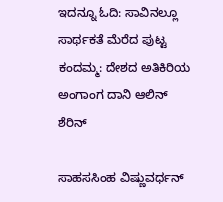ಇದನ್ನೂ ಓದಿ: ಸಾವಿನಲ್ಲೂ ಸಾರ್ಥಕತೆ ಮೆರೆದ ಪುಟ್ಟ ಕಂದಮ್ಮ: ದೇಶದ ಅತಿಕಿರಿಯ ಅಂಗಾಂಗ ದಾನಿ ಆಲಿನ್ ಶೆರಿನ್

ಸಾಹಸಸಿಂಹ ವಿಷ್ಣುವರ್ಧನ್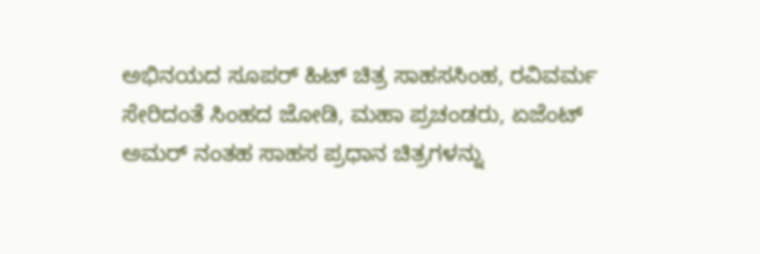ಅಭಿನಯದ ಸೂಪರ್ ಹಿಟ್ ಚಿತ್ರ ಸಾಹಸಸಿಂಹ, ರವಿವರ್ಮ ಸೇರಿದಂತೆ ಸಿಂಹದ ಜೋಡಿ, ಮಹಾ ಪ್ರಚಂಡರು, ಏಜೆಂಟ್ ಅಮ‌ರ್ ನಂತಹ ಸಾಹಸ ಪ್ರಧಾನ ಚಿತ್ರಗಳನ್ನು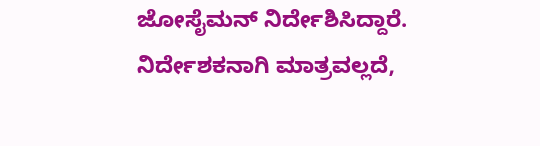ಜೋಸೈಮನ್ ನಿರ್ದೇಶಿಸಿದ್ದಾರೆ. ನಿರ್ದೇಶಕನಾಗಿ ಮಾತ್ರವಲ್ಲದೆ,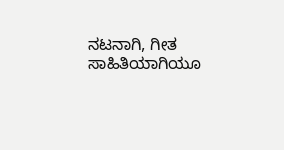ನಟನಾಗಿ, ಗೀತ ಸಾಹಿತಿಯಾಗಿಯೂ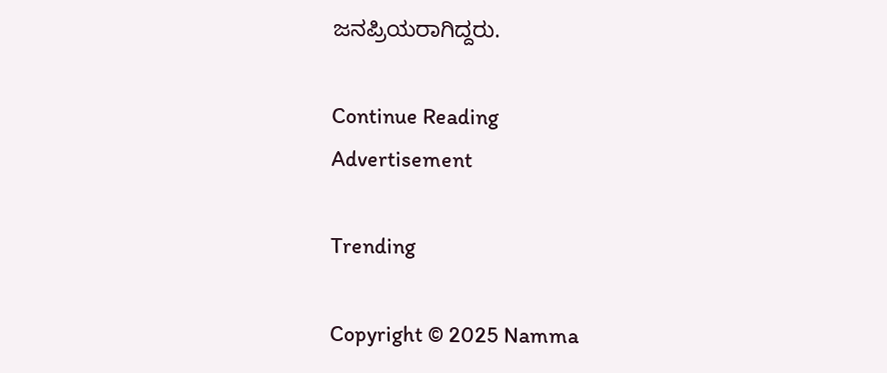ಜನಪ್ರಿಯರಾಗಿದ್ದರು.

Continue Reading
Advertisement

Trending

Copyright © 2025 Namma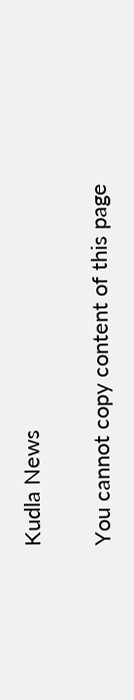Kudla News

You cannot copy content of this page